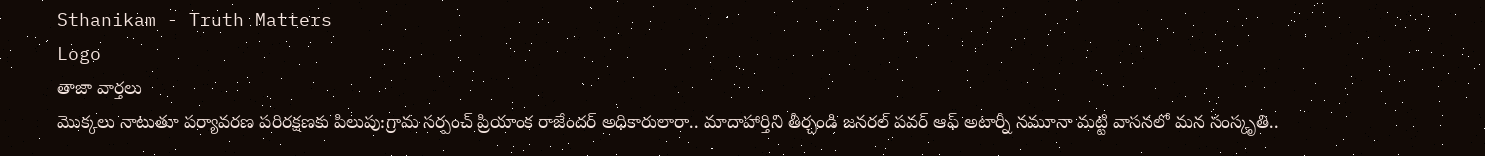Sthanikam - Truth Matters
Logo
తాజా వార్తలు
మొక్కలు నాటుతూ పర్యావరణ పరిరక్షణకు పిలుపు:గ్రామ సర్పంచ్ ప్రియాంక రాజేందర్ అధికారులారా.. మాదాహార్తిని తీర్చండి జనరల్ పవర్ ఆఫ్ అటార్నీ నమూనా మట్టి వాసనలో మన సంస్కృతి..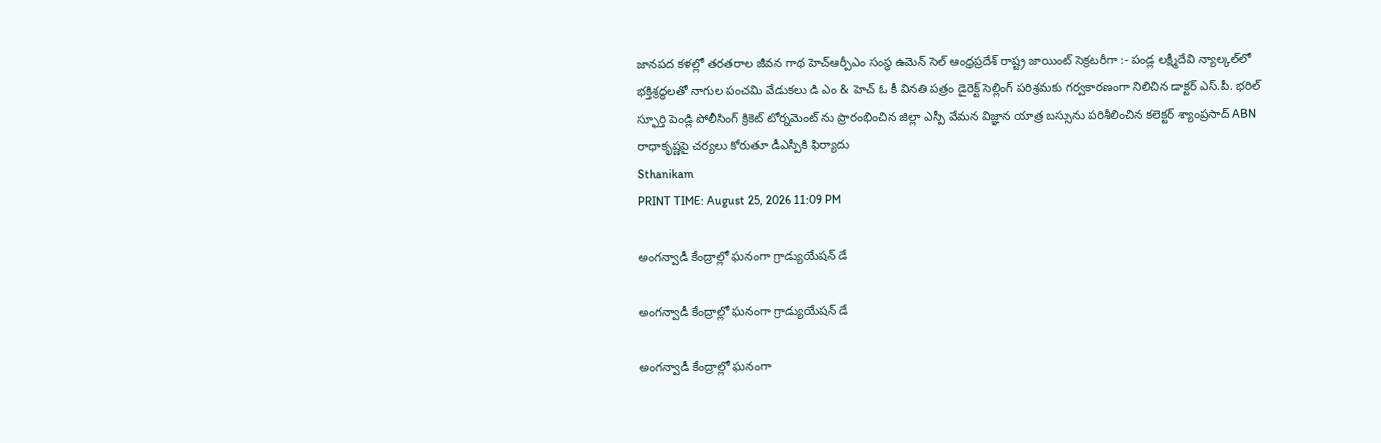జానపద కళల్లో తరతరాల జీవన గాథ హెచ్ఆర్పీఎం సంస్థ ఉమెన్ సెల్ ఆంధ్రప్రదేశ్ రాష్ట్ర జాయింట్ సెక్రటరీగా :- పండ్ల లక్ష్మీదేవి న్యాల్కల్‌లో భక్తిశ్రద్ధలతో నాగుల పంచమి వేడుకలు డి ఎం & హెచ్ ఓ కీ వినతి పత్రం డైరెక్ట్ సెల్లింగ్ పరిశ్రమకు గర్వకారణంగా నిలిచిన డాక్టర్ ఎస్.పీ. భరిల్ స్ఫూర్తి పెండ్లి పోలీసింగ్ క్రికెట్ టోర్నమెంట్ ను ప్రారంభించిన జిల్లా ఎస్పీ వేమన విజ్ఞాన యాత్ర బస్సును పరిశీలించిన కలెక్టర్ శ్యాంప్రసాద్ ABN రాధాకృష్ణపై చర్యలు కోరుతూ డీఎస్పీకి ఫిర్యాదు
Sthanikam
PRINT TIME: August 25, 2026 11:09 PM

అంగన్వాడీ కేంద్రాల్లో ఘనంగా గ్రాడ్యుయేషన్ డే

అంగన్వాడీ కేంద్రాల్లో ఘనంగా గ్రాడ్యుయేషన్ డే

అంగన్వాడీ కేంద్రాల్లో ఘనంగా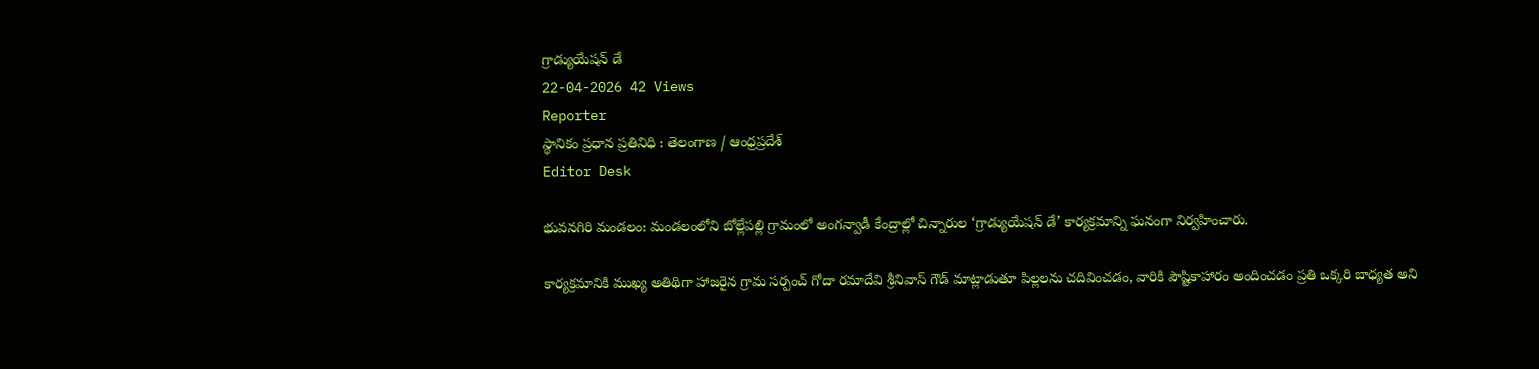గ్రాడ్యుయేషన్ డే
22-04-2026 42 Views
Reporter
స్థానికం ప్రధాన ప్రతినిధి : తెలంగాణ / ఆంధ్రప్రదేశ్
Editor Desk

భువనగిరి మండలం: మండలంలోని బోల్లేపల్లి గ్రామంలో అంగన్వాడీ కేంద్రాల్లో చిన్నారుల ‘గ్రాడ్యుయేషన్ డే’ కార్యక్రమాన్ని ఘనంగా నిర్వహించారు.

కార్యక్రమానికి ముఖ్య అతిథిగా హాజరైన గ్రామ సర్పంచ్ గోదా రమాదేవి శ్రీనివాస్ గౌడ్ మాట్లాడుతూ పిల్లలను చదివించడం, వారికి పౌష్టికాహారం అందించడం ప్రతి ఒక్కరి బాధ్యత అని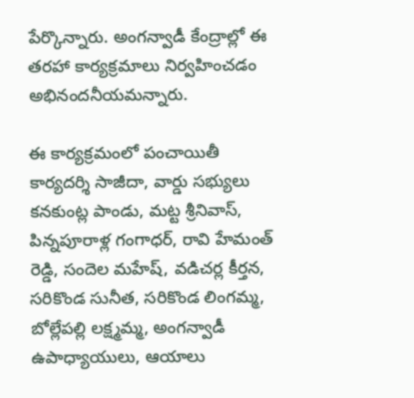పేర్కొన్నారు. అంగన్వాడీ కేంద్రాల్లో ఈ తరహా కార్యక్రమాలు నిర్వహించడం అభినందనీయమన్నారు.

ఈ కార్యక్రమంలో పంచాయితీ కార్యదర్శి సాజీదా, వార్డు సభ్యులు కనకుంట్ల పాండు, మట్ట శ్రీనివాస్, పిన్నపూరాళ్ల గంగాధర్, రావి హేమంత్ రెడ్డి, సందెల మహేష్, వడిచర్ల కీర్తన, సరికొండ సునీత, సరికొండ లింగమ్మ, బోల్లేపల్లి లక్ష్మమ్మ, అంగన్వాడీ ఉపాధ్యాయులు, ఆయాలు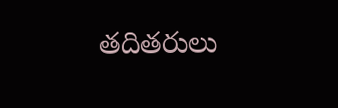తదితరులు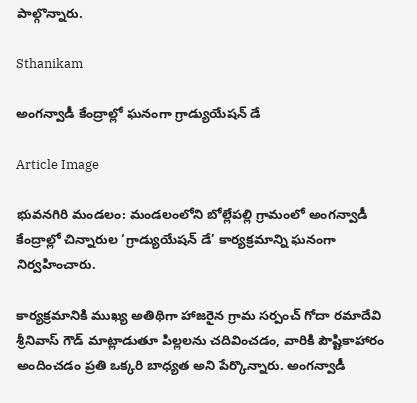పాల్గొన్నారు.

Sthanikam

అంగన్వాడీ కేంద్రాల్లో ఘనంగా గ్రాడ్యుయేషన్ డే

Article Image

భువనగిరి మండలం: మండలంలోని బోల్లేపల్లి గ్రామంలో అంగన్వాడీ కేంద్రాల్లో చిన్నారుల ‘గ్రాడ్యుయేషన్ డే’ కార్యక్రమాన్ని ఘనంగా నిర్వహించారు.

కార్యక్రమానికి ముఖ్య అతిథిగా హాజరైన గ్రామ సర్పంచ్ గోదా రమాదేవి శ్రీనివాస్ గౌడ్ మాట్లాడుతూ పిల్లలను చదివించడం, వారికి పౌష్టికాహారం అందించడం ప్రతి ఒక్కరి బాధ్యత అని పేర్కొన్నారు. అంగన్వాడీ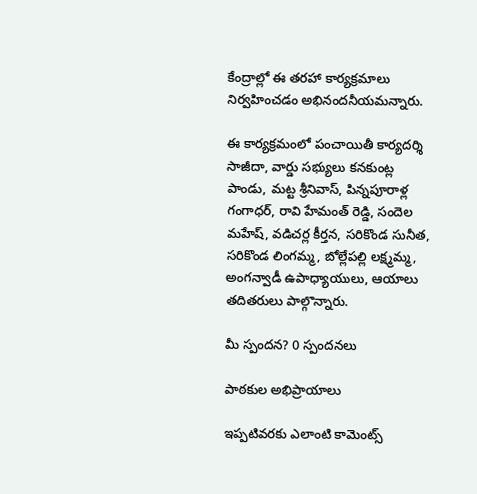కేంద్రాల్లో ఈ తరహా కార్యక్రమాలు నిర్వహించడం అభినందనీయమన్నారు.

ఈ కార్యక్రమంలో పంచాయితీ కార్యదర్శి సాజీదా, వార్డు సభ్యులు కనకుంట్ల పాండు, మట్ట శ్రీనివాస్, పిన్నపూరాళ్ల గంగాధర్, రావి హేమంత్ రెడ్డి, సందెల మహేష్, వడిచర్ల కీర్తన, సరికొండ సునీత, సరికొండ లింగమ్మ, బోల్లేపల్లి లక్ష్మమ్మ, అంగన్వాడీ ఉపాధ్యాయులు, ఆయాలు తదితరులు పాల్గొన్నారు.

మీ స్పందన? 0 స్పందనలు

పాఠకుల అభిప్రాయాలు

ఇప్పటివరకు ఎలాంటి కామెంట్స్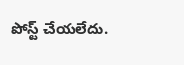పోస్ట్ చేయలేదు.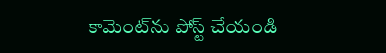కామెంట్‌ను పోస్ట్ చేయండి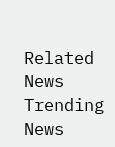Related News
Trending News